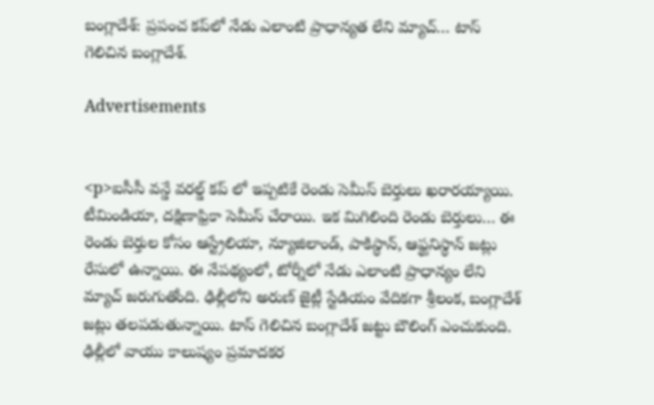బంగ్లాదేశ్: ప్రపంచ కప్‌లో నేడు ఎలాంటి ప్రాధాన్యత లేని మ్యాచ్… టాస్ గెలిచిన బంగ్లాదేశ్.

Advertisements


<p>ఐసీసీ వన్డే వరల్డ్ కప్ లో ఇప్పటికే రెండు సెమీస్ బెర్తులు ఖరారయ్యాయి. టీమిండియా, దక్షిణాఫ్రికా సెమీస్ చేరాయి. ఇక మిగిలింది రెండు బెర్తులు… ఈ రెండు బెర్తుల కోసం ఆస్ట్రేలియా, న్యూజిలాండ్, పాకిస్థాన్, ఆఫ్ఘనిస్థాన్ జట్లు రేసులో ఉన్నాయి. ఈ నేపథ్యంలో, టోర్నీలో నేడు ఎలాంటి ప్రాధాన్యం లేని మ్యాచ్ జరుగుతోంది. ఢిల్లీలోని అరుణ్ జైట్లీ స్టేడియం వేదికగా శ్రీలంక, బంగ్లాదేశ్ జట్లు తలపడుతున్నాయి. టాస్ గెలిచిన బంగ్లాదేశ్ జట్టు బౌలింగ్ ఎంచుకుంది. ఢిల్లీలో వాయు కాలుష్యం ప్రమాదకర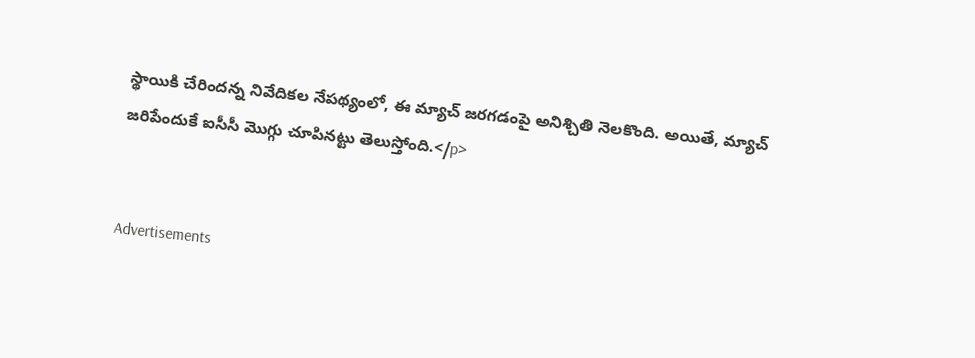స్థాయికి చేరిందన్న నివేదికల నేపథ్యంలో, ఈ మ్యాచ్ జరగడంపై అనిశ్చితి నెలకొంది. అయితే, మ్యాచ్ జరిపేందుకే ఐసీసీ మొగ్గు చూపినట్టు తెలుస్తోంది.</p>


Advertisements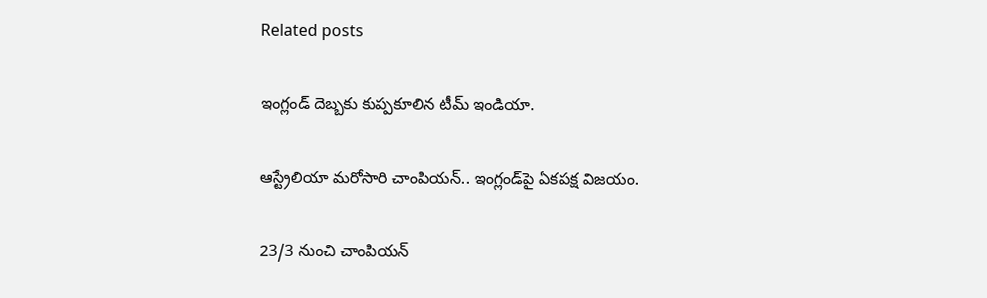Related posts

ఇంగ్లండ్ దెబ్బకు కుప్పకూలిన టీమ్ ఇండియా.

ఆస్ట్రేలియా మరోసారి చాంపియన్.. ఇంగ్లండ్‌పై ఏకపక్ష విజయం.

23/3 నుంచి చాంపియన్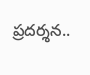ప్రదర్శన..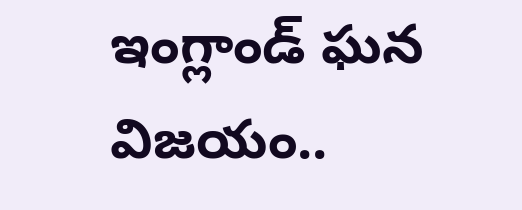ఇంగ్లాండ్ ఘన విజయం..